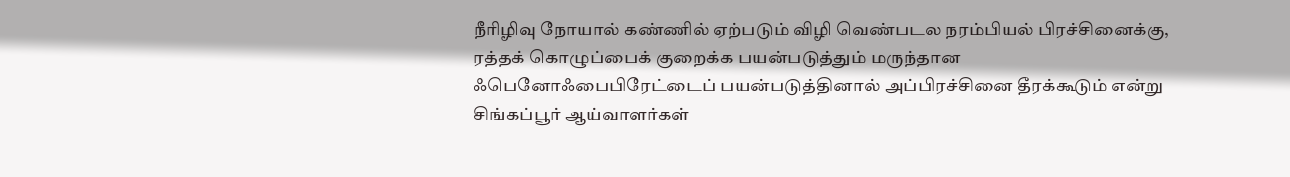நீரிழிவு நோயால் கண்ணில் ஏற்படும் விழி வெண்படல நரம்பியல் பிரச்சினைக்கு, ரத்தக் கொழுப்பைக் குறைக்க பயன்படுத்தும் மருந்தான ஃபெனோஃபைபிரேட்டைப் பயன்படுத்தினால் அப்பிரச்சினை தீரக்கூடும் என்று சிங்கப்பூர் ஆய்வாளர்கள்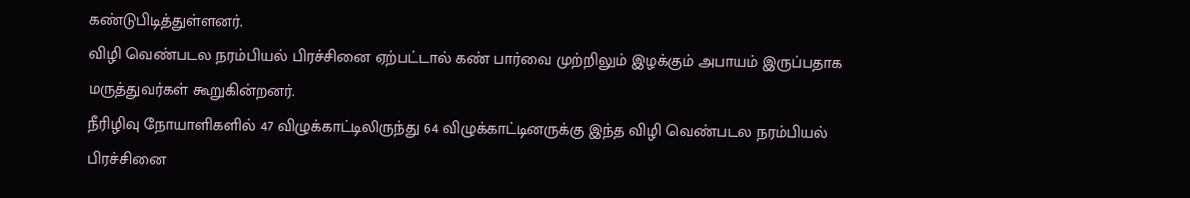கண்டுபிடித்துள்ளனர்.
விழி வெண்படல நரம்பியல் பிரச்சினை ஏற்பட்டால் கண் பார்வை முற்றிலும் இழக்கும் அபாயம் இருப்பதாக மருத்துவர்கள் கூறுகின்றனர்.
நீரிழிவு நோயாளிகளில் 47 விழுக்காட்டிலிருந்து 64 விழுக்காட்டினருக்கு இந்த விழி வெண்படல நரம்பியல் பிரச்சினை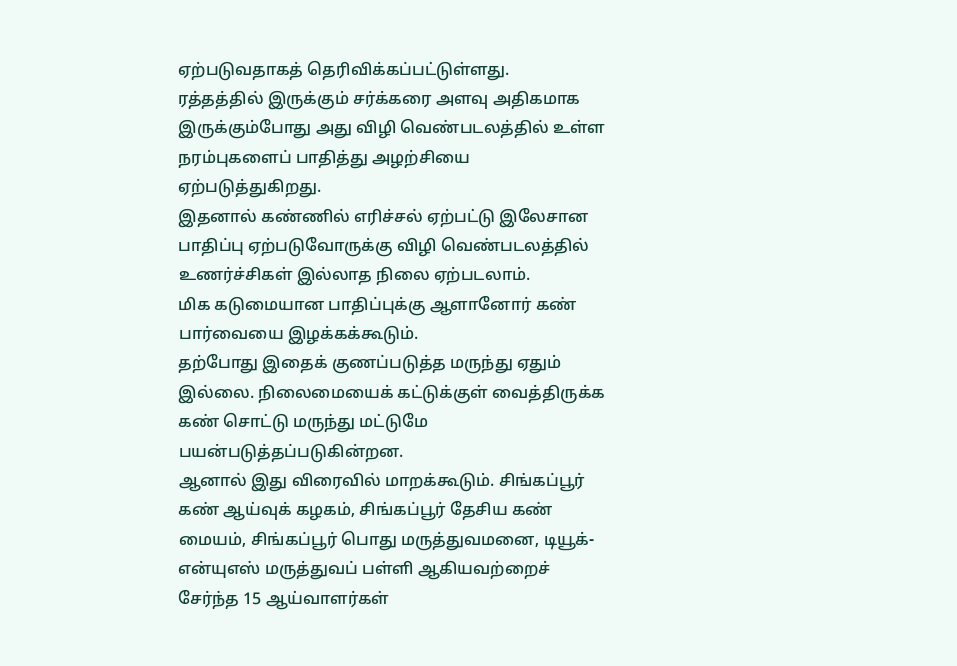ஏற்படுவதாகத் தெரிவிக்கப்பட்டுள்ளது.
ரத்தத்தில் இருக்கும் சர்க்கரை அளவு அதிகமாக இருக்கும்போது அது விழி வெண்படலத்தில் உள்ள நரம்புகளைப் பாதித்து அழற்சியை ஏற்படுத்துகிறது.
இதனால் கண்ணில் எரிச்சல் ஏற்பட்டு இலேசான பாதிப்பு ஏற்படுவோருக்கு விழி வெண்படலத்தில் உணர்ச்சிகள் இல்லாத நிலை ஏற்படலாம்.
மிக கடுமையான பாதிப்புக்கு ஆளானோர் கண் பார்வையை இழக்கக்கூடும்.
தற்போது இதைக் குணப்படுத்த மருந்து ஏதும் இல்லை. நிலைமையைக் கட்டுக்குள் வைத்திருக்க கண் சொட்டு மருந்து மட்டுமே பயன்படுத்தப்படுகின்றன.
ஆனால் இது விரைவில் மாறக்கூடும். சிங்கப்பூர் கண் ஆய்வுக் கழகம், சிங்கப்பூர் தேசிய கண் மையம், சிங்கப்பூர் பொது மருத்துவமனை, டியூக்-என்யுஎஸ் மருத்துவப் பள்ளி ஆகியவற்றைச் சேர்ந்த 15 ஆய்வாளர்கள்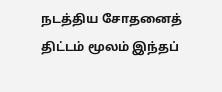நடத்திய சோதனைத் திட்டம் மூலம் இந்தப்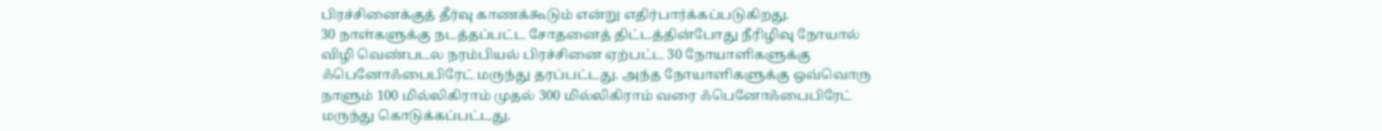பிரச்சினைக்குத் தீர்வு காணக்கூடும் என்று எதிர்பார்க்கப்படுகிறது.
30 நாள்களுக்கு நடத்தப்பட்ட சோதனைத் திட்டத்தின்போது நீரிழிவு நோயால் விழி வெண்படல நரம்பியல் பிரச்சினை ஏற்பட்ட 30 நோயாளிகளுக்கு ஃபெனோஃபைபிரேட் மருந்து தரப்பட்டது. அந்த நோயாளிகளுக்கு ஒவ்வொரு நாளும் 100 மில்லிகிராம் முதல் 300 மில்லிகிராம் வரை ஃபெனோஃபைபிரேட் மருந்து கொடுக்கப்பட்டது.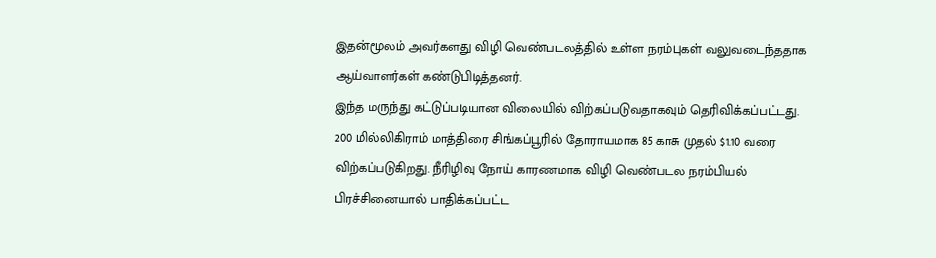இதன்மூலம் அவர்களது விழி வெண்படலத்தில் உள்ள நரம்புகள் வலுவடைந்ததாக ஆய்வாளர்கள் கண்டுபிடித்தனர்.
இந்த மருந்து கட்டுப்படியான விலையில் விற்கப்படுவதாகவும் தெரிவிக்கப்பட்டது.
200 மில்லிகிராம் மாத்திரை சிங்கப்பூரில் தோராயமாக 85 காசு முதல் $1.10 வரை விற்கப்படுகிறது. நீரிழிவு நோய் காரணமாக விழி வெண்படல நரம்பியல் பிரச்சினையால் பாதிக்கப்பட்ட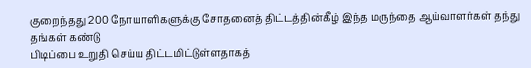குறைந்தது 200 நோயாளிகளுக்கு சோதனைத் திட்டத்தின்கீழ் இந்த மருந்தை ஆய்வாளர்கள் தந்து தங்கள் கண்டு
பிடிப்பை உறுதி செய்ய திட்டமிட்டுள்ளதாகத்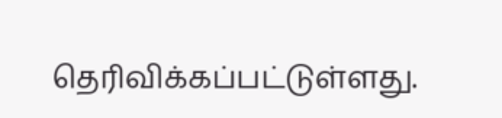தெரிவிக்கப்பட்டுள்ளது.